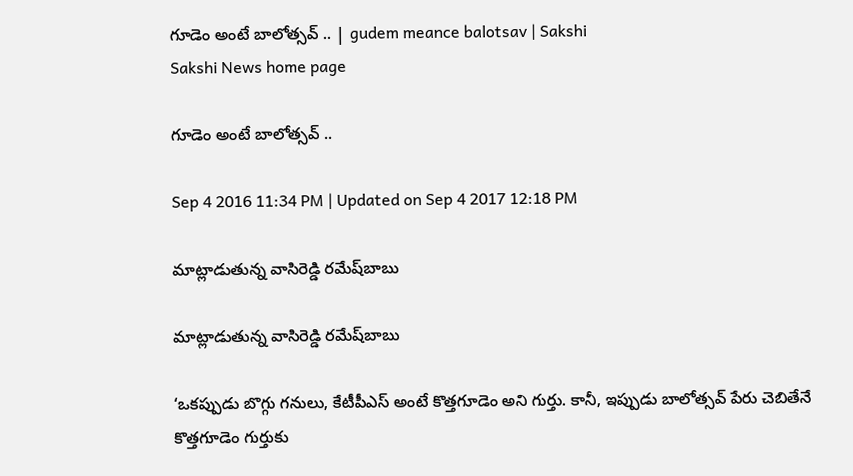గూడెం అంటే బాలోత్సవ్‌ .. | gudem meance balotsav | Sakshi
Sakshi News home page

గూడెం అంటే బాలోత్సవ్‌ ..

Sep 4 2016 11:34 PM | Updated on Sep 4 2017 12:18 PM

మాట్లాడుతున్న వాసిరెడ్డి రమేష్‌బాబు

మాట్లాడుతున్న వాసిరెడ్డి రమేష్‌బాబు

‘ఒకప్పుడు బొగ్గు గనులు, కేటీపీఎస్‌ అంటే కొత్తగూడెం అని గుర్తు. కానీ, ఇప్పుడు బాలోత్సవ్‌ పేరు చెబితేనే కొత్తగూడెం గుర్తుకు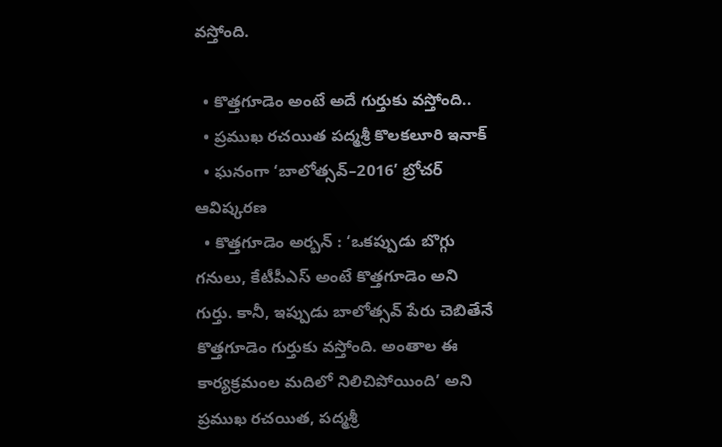వస్తోంది.

  • కొత్తగూడెం అంటే అదే గుర్తుకు వస్తోంది..
  • ప్రముఖ రచయిత పద్మశ్రీ కొలకలూరి ఇనాక్‌
  • ఘనంగా ‘బాలోత్సవ్‌–2016’ బ్రోచర్‌ ఆవిష్కరణ
  • కొత్తగూడెం అర్బన్‌ : ‘ఒకప్పుడు బొగ్గు గనులు, కేటీపీఎస్‌ అంటే కొత్తగూడెం అని గుర్తు. కానీ, ఇప్పుడు బాలోత్సవ్‌ పేరు చెబితేనే కొత్తగూడెం గుర్తుకు వస్తోంది. అంతాల ఈ కార్యక్రమంల మదిలో నిలిచిపోయింది’ అని ప్రముఖ రచయిత, పద్మశ్రీ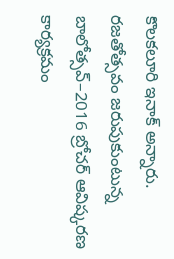కొలకలూరి ఇనాక్‌ అన్నారు. రజతోత్సవం జరుపుకుంటున్న బాలోత్సవ్‌–2016 బ్రోచర్‌ ఆవిష్కరణ కార్యక్రమం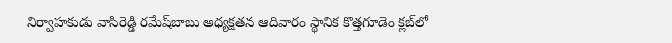నిర్వాహకుడు వాసిరెడ్డి రమేష్‌బాబు అధ్యక్షతన ఆదివారం స్థానిక కొత్తగూడెం క్లబ్‌లో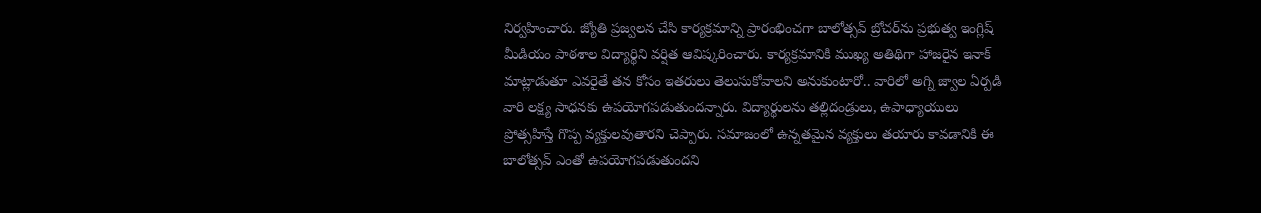నిర్వహించారు. జ్యోతి ప్రజ్వలన చేసి కార్యక్రమాన్ని ప్రారంభించగా బాలోత్సవ్‌ బ్రోచర్‌ను ప్రభుత్వ ఇంగ్లిష్‌ మీడియం పాఠశాల విద్యార్థిని వర్షిత ఆవిష్కరించారు. కార్యక్రమానికి ముఖ్య అతిథిగా హాజరైన ఇనాక్‌ మాట్లాడుతూ ఎవరైతే తన కోసం ఇతరులు తెలుసుకోవాలని అనుకుంటారో.. వారిలో అగ్ని జ్వాల ఏర్పడి వారి లక్ష్య సాధనకు ఉపయోగపడుతుందన్నారు. విద్యార్థులను తల్లిదండ్రులు, ఉపాధ్యాయులు ప్రోత్సహిస్తే గొప్ప వ్యక్తులవుతారని చెప్పారు. సమాజంలో ఉన్నతమైన వ్యక్తులు తయారు కావడానికి ఈ బాలోత్సవ్‌ ఎంతో ఉపయోగపడుతుందని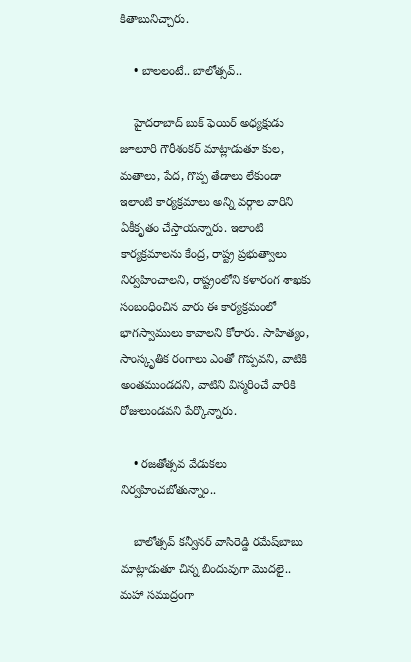కితాబునిచ్చారు.

    • బాలలంటే.. బాలోత్సవ్‌..

    హైదరాబాద్‌ బుక్‌ ఫెయిర్‌ అధ్యక్షుడు జూలూరి గౌరీశంకర్‌ మాట్లాడుతూ కుల, మతాలు, పేద, గొప్ప తేడాలు లేకుండా ఇలాంటి కార్యక్రమాలు అన్ని వర్గాల వారిని ఏకీకృతం చేస్తాయన్నారు. ఇలాంటి కార్యక్రమాలను కేంద్ర, రాష్ట్ర ప్రభుత్వాలు నిర్వహించాలని, రాష్ట్రంలోని కళారంగ శాఖకు సంబంధించిన వారు ఈ కార్యక్రమంలో భాగస్వాములు కావాలని కోరారు. సాహిత్యం, సాంస్కృతిక రంగాలు ఎంతో గొప్పవని, వాటికి అంతముండదని, వాటిని విస్మరించే వారికి రోజులుండవని పేర్కొన్నారు.

    • రజతోత్సవ వేడుకలు నిర్వహించబోతున్నాం..

    బాలోత్సవ్‌ కన్వీనర్‌ వాసిరెడ్డి రమేష్‌బాబు మాట్లాడుతూ చిన్న బిందువుగా మొదలై.. మహా సముద్రంగా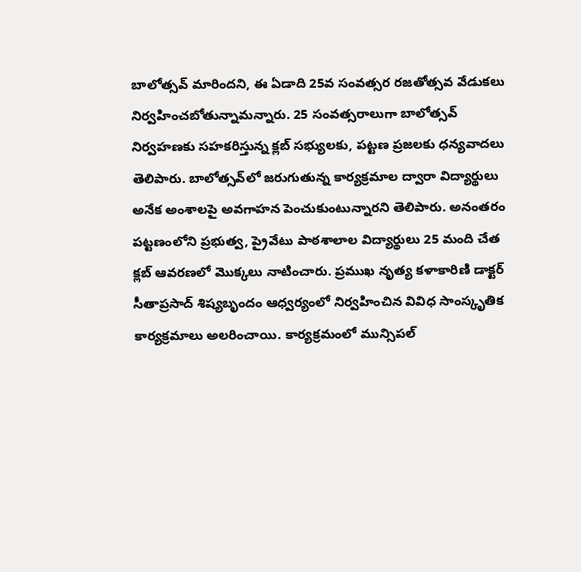బాలోత్సవ్‌ మారిందని, ఈ ఏడాది 25వ సంవత్సర రజతోత్సవ వేడుకలు నిర్వహించబోతున్నామన్నారు. 25 సంవత్సరాలుగా బాలోత్సవ్‌ నిర్వహణకు సహకరిస్తున్న క్లబ్‌ సభ్యులకు, పట్టణ ప్రజలకు ధన్యవాదలు తెలిపారు. బాలోత్సవ్‌లో జరుగుతున్న కార్యక్రమాల ద్వారా విద్యార్థులు అనేక అంశాలపై అవగాహన పెంచుకుంటున్నారని తెలిపారు. అనంతరం పట్టణంలోని ప్రభుత్వ, ప్రైవేటు పాఠశాలాల విద్యార్థులు 25 మంది చేత క్లబ్‌ ఆవరణలో మొక్కలు నాటించారు. ప్రముఖ నృత్య కళాకారిణి డాక్టర్‌ సీతాప్రసాద్‌ శిష్యబృందం ఆధ్వర్యంలో నిర్వహించిన వివిధ సాంస్కృతిక కార్యక్రమాలు అలరించాయి. కార్యక్రమంలో మున్సిపల్‌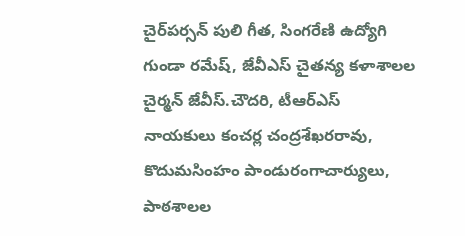చైర్‌పర్సన్‌ పులి గీత, సింగరేణి ఉద్యోగి గుండా రమేష్, జేవీఎస్‌ చైతన్య కళాశాలల చైర్మన్‌ జేవీస్‌.చౌదరి, టీఆర్‌ఎస్‌ నాయకులు కంచర్ల చంద్రశేఖరరావు, కొదుమసింహం పాండురంగాచార్యులు, పాఠశాలల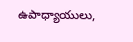ఉపాధ్యాయులు,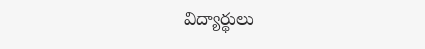విద్యార్థులు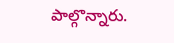పాల్గొన్నారు.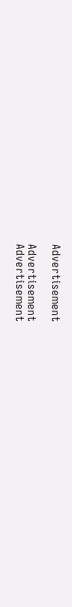Advertisement

Advertisement
Advertisement